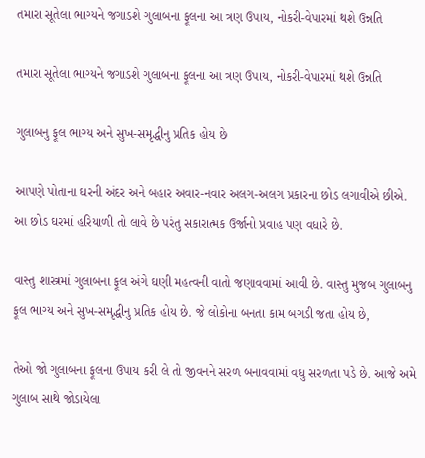તમારા સૂતેલા ભાગ્યને જગાડશે ગુલાબના ફૂલના આ ત્રણ ઉપાય, નોકરી-વેપારમાં થશે ઉન્નતિ

તમારા સૂતેલા ભાગ્યને જગાડશે ગુલાબના ફૂલના આ ત્રણ ઉપાય, નોકરી-વેપારમાં થશે ઉન્નતિ

ગુલાબનુ ફૂલ ભાગ્ય અને સુખ-સમૃદ્ધીનુ પ્રતિક હોય છે

આપણે પોતાના ઘરની અંદર અને બહાર અવાર-નવાર અલગ-અલગ પ્રકારના છોડ લગાવીએ છીએ. આ છોડ ઘરમાં હરિયાળી તો લાવે છે પરંતુ સકારાત્મક ઉર્જાનો પ્રવાહ પણ વધારે છે.

વાસ્તુ શાસ્ત્રમાં ગુલાબના ફૂલ અંગે ઘણી મહત્વની વાતો જણાવવામાં આવી છે. વાસ્તુ મુજબ ગુલાબનુ ફૂલ ભાગ્ય અને સુખ-સમૃદ્ધીનુ પ્રતિક હોય છે. જે લોકોના બનતા કામ બગડી જતા હોય છે,

તેઓ જો ગુલાબના ફૂલના ઉપાય કરી લે તો જીવનને સરળ બનાવવામાં વધુ સરળતા પડે છે. આજે અમે ગુલાબ સાથે જોડાયેલા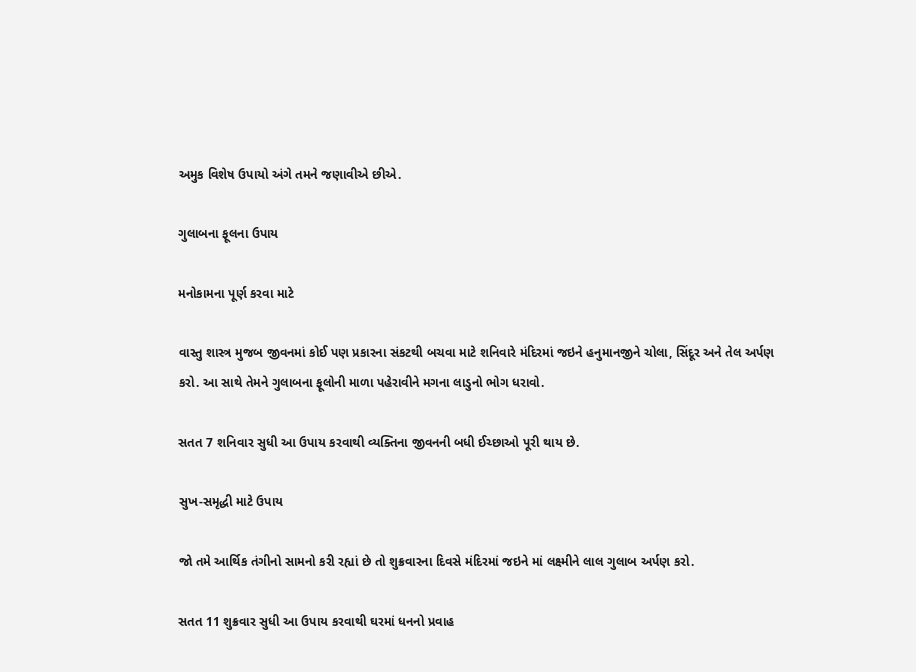અમુક વિશેષ ઉપાયો અંગે તમને જણાવીએ છીએ.

ગુલાબના ફૂલના ઉપાય

મનોકામના પૂર્ણ કરવા માટે

વાસ્તુ શાસ્ત્ર મુજબ જીવનમાં કોઈ પણ પ્રકારના સંકટથી બચવા માટે શનિવારે મંદિરમાં જઇને હનુમાનજીને ચોલા, સિંદૂર અને તેલ અર્પણ કરો. આ સાથે તેમને ગુલાબના ફૂલોની માળા પહેરાવીને મગના લાડુનો ભોગ ધરાવો.

સતત 7 શનિવાર સુધી આ ઉપાય કરવાથી વ્યક્તિના જીવનની બધી ઈચ્છાઓ પૂરી થાય છે.

સુખ-સમૃદ્ધી માટે ઉપાય

જો તમે આર્થિક તંગીનો સામનો કરી રહ્યાં છે તો શુક્રવારના દિવસે મંદિરમાં જઇને માં લક્ષ્મીને લાલ ગુલાબ અર્પણ કરો.

સતત 11 શુક્રવાર સુધી આ ઉપાય કરવાથી ઘરમાં ધનનો પ્રવાહ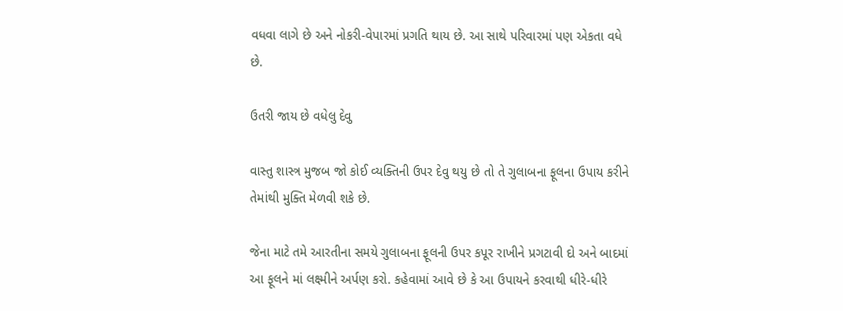વધવા લાગે છે અને નોકરી-વેપારમાં પ્રગતિ થાય છે. આ સાથે પરિવારમાં પણ એકતા વધે છે.

ઉતરી જાય છે વધેલુ દેવુ

વાસ્તુ શાસ્ત્ર મુજબ જો કોઈ વ્યક્તિની ઉપર દેવુ થયુ છે તો તે ગુલાબના ફૂલના ઉપાય કરીને તેમાંથી મુક્તિ મેળવી શકે છે.

જેના માટે તમે આરતીના સમયે ગુલાબના ફૂલની ઉપર કપૂર રાખીને પ્રગટાવી દો અને બાદમાં આ ફૂલને માં લક્ષ્મીને અર્પણ કરો. કહેવામાં આવે છે કે આ ઉપાયને કરવાથી ધીરે-ધીરે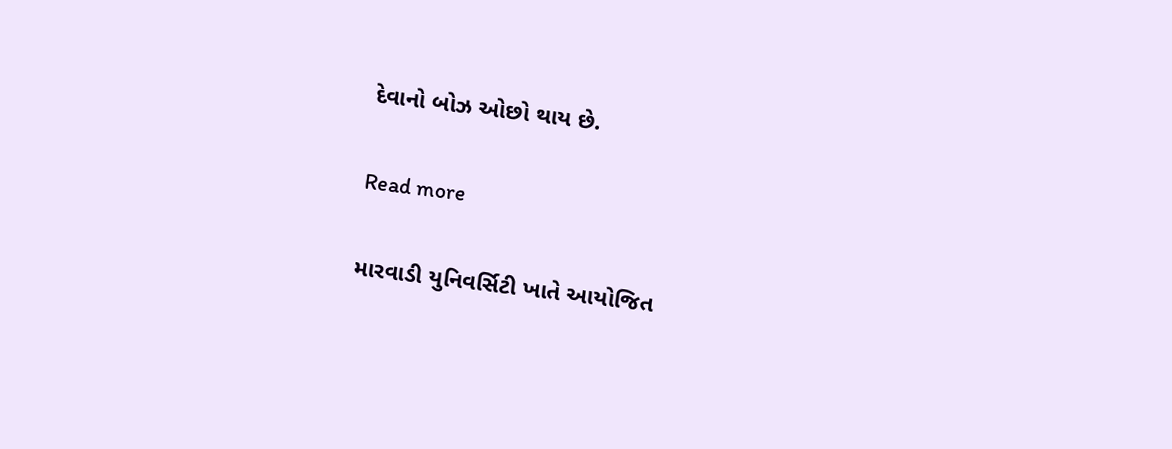દેવાનો બોઝ ઓછો થાય છે.

Read more

મારવાડી યુનિવર્સિટી ખાતે આયોજિત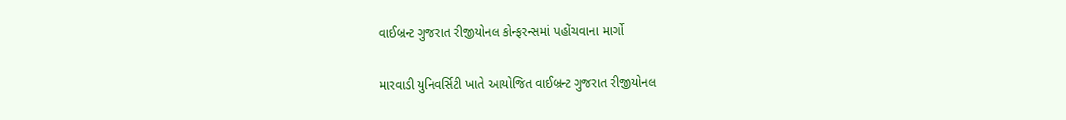વાઈબ્રન્ટ ગુજરાત રીજીયોનલ કોન્ફરન્સમાં પહોંચવાના માર્ગો

મારવાડી યુનિવર્સિટી ખાતે આયોજિત વાઈબ્રન્ટ ગુજરાત રીજીયોનલ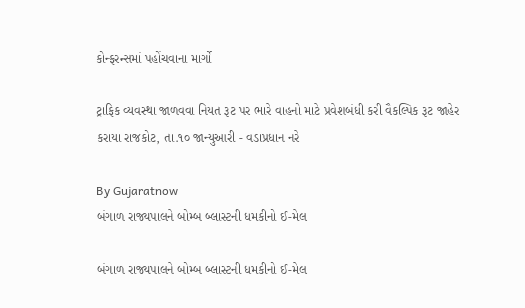કોન્ફરન્સમાં પહોંચવાના માર્ગો

ટ્રાફિક વ્યવસ્થા જાળવવા નિયત રૂટ પર ભારે વાહનો માટે પ્રવેશબંધી કરી વૈકલ્પિક રૂટ જાહેર કરાયા રાજકોટ, તા.૧૦ જાન્યુઆરી - વડાપ્રધાન નરે

By Gujaratnow
બંગાળ રાજ્યપાલને બોમ્બ બ્લાસ્ટની ધમકીનો ઈ-મેલ

બંગાળ રાજ્યપાલને બોમ્બ બ્લાસ્ટની ધમકીનો ઈ-મેલ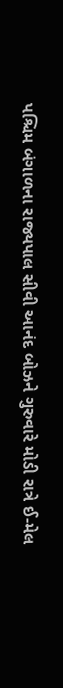પશ્ચિમ બંગાળના રાજ્યપાલ સીવી આનંદ બોઝને ગુરુવારે મોડી રાત્રે ઈ-મેલ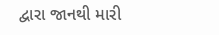દ્વારા જાનથી મારી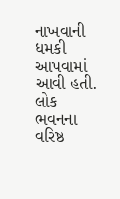નાખવાની ધમકી આપવામાં આવી હતી. લોક ભવનના વરિષ્ઠ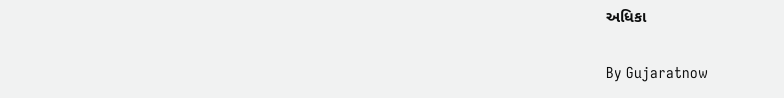અધિકા

By Gujaratnow